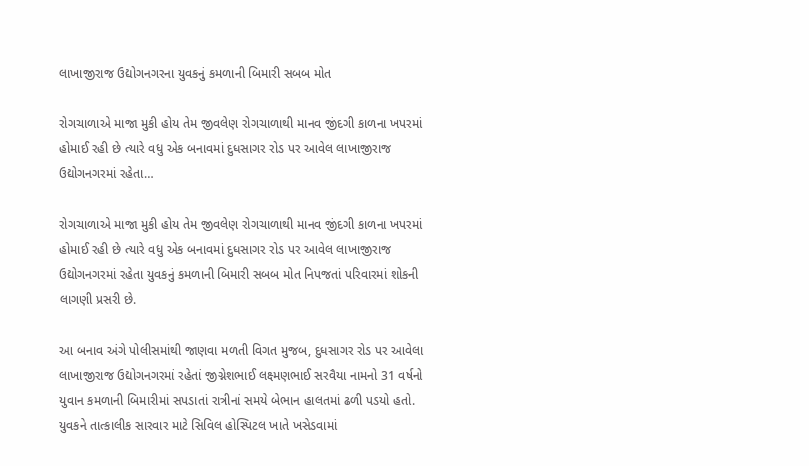લાખાજીરાજ ઉદ્યોગનગરના યુવકનું કમળાની બિમારી સબબ મોત

રોગચાળાએ માજા મુકી હોય તેમ જીવલેણ રોગચાળાથી માનવ જીંદગી કાળના ખપરમાં હોમાઈ રહી છે ત્યારે વધુ એક બનાવમાં દુધસાગર રોડ પર આવેલ લાખાજીરાજ ઉદ્યોગનગરમાં રહેતા…

રોગચાળાએ માજા મુકી હોય તેમ જીવલેણ રોગચાળાથી માનવ જીંદગી કાળના ખપરમાં હોમાઈ રહી છે ત્યારે વધુ એક બનાવમાં દુધસાગર રોડ પર આવેલ લાખાજીરાજ ઉદ્યોગનગરમાં રહેતા યુવકનું કમળાની બિમારી સબબ મોત નિપજતાં પરિવારમાં શોકની લાગણી પ્રસરી છે.

આ બનાવ અંગે પોલીસમાંથી જાણવા મળતી વિગત મુજબ, દુધસાગર રોડ પર આવેલા લાખાજીરાજ ઉદ્યોગનગરમાં રહેતાં જીગ્નેશભાઈ લક્ષ્મણભાઈ સરવૈયા નામનો 31 વર્ષનો યુવાન કમળાની બિમારીમાં સપડાતાં રાત્રીનાં સમયે બેભાન હાલતમાં ઢળી પડયો હતો. યુવકને તાત્કાલીક સારવાર માટે સિવિલ હોસ્પિટલ ખાતે ખસેડવામાં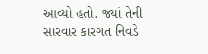આવ્યો હતો. જ્યાં તેની સારવાર કારગત નિવડે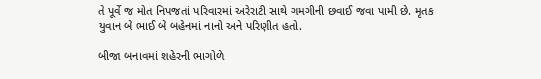તે પૂર્વે જ મોત નિપજતાં પરિવારમાં અરેરાટી સાથે ગમગીની છવાઈ જવા પામી છે. મૃતક યુવાન બે ભાઈ બે બહેનમાં નાનો અને પરિણીત હતો.

બીજા બનાવમાં શહેરની ભાગોળે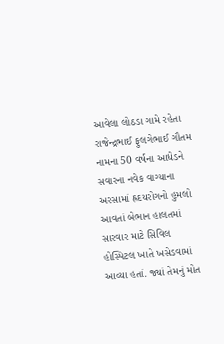આવેલા લોઠડા ગામે રહેતા રાજેન્દ્રભાઈ ફુલગેભાઈ ગૌતમ નામના 50 વર્ષના આધેડને સવારના નવેક વાગ્યાના અરસામાં હ્રદયરોગનો હુમલો આવતાં બેભાન હાલતમાં સારવાર માટે સિવિલ હોસ્પિટલ ખાતે ખસેડવામાં આવ્યા હતાં. જ્યાં તેમનું મોત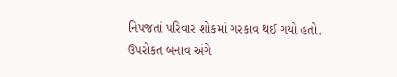નિપજતાં પરિવાર શોકમાં ગરકાવ થઈ ગયો હતો. ઉપરોકત બનાવ અંગે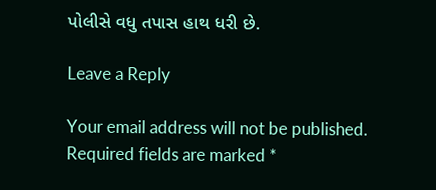પોલીસે વધુ તપાસ હાથ ધરી છે.

Leave a Reply

Your email address will not be published. Required fields are marked *